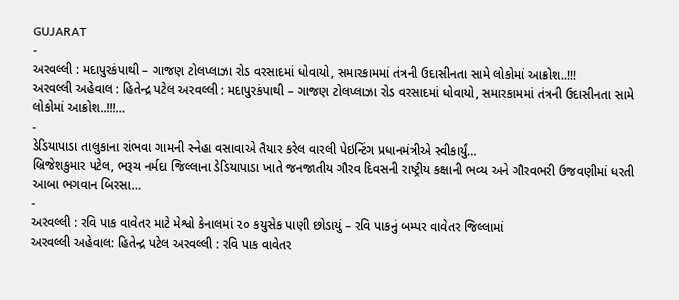GUJARAT
-
અરવલ્લી : મદાપુરકંપાથી – ગાજણ ટોલપ્લાઝા રોડ વરસાદમાં ધોવાયો, સમારકામમાં તંત્રની ઉદાસીનતા સામે લોકોમાં આક્રોશ..!!!
અરવલ્લી અહેવાલ : હિતેન્દ્ર પટેલ અરવલ્લી : મદાપુરકંપાથી – ગાજણ ટોલપ્લાઝા રોડ વરસાદમાં ધોવાયો, સમારકામમાં તંત્રની ઉદાસીનતા સામે લોકોમાં આક્રોશ..!!!…
-
ડેડિયાપાડા તાલુકાના રાંભવા ગામની સ્નેહા વસાવાએ તૈયાર કરેલ વારલી પેઇન્ટિંગ પ્રધાનમંત્રીએ સ્વીકાર્યું…
બ્રિજેશકુમાર પટેલ, ભરૂચ નર્મદા જિલ્લાના ડેડિયાપાડા ખાતે જનજાતીય ગૌરવ દિવસની રાષ્ટ્રીય કક્ષાની ભવ્ય અને ગૌરવભરી ઉજવણીમાં ધરતી આબા ભગવાન બિરસા…
-
અરવલ્લી : રવિ પાક વાવેતર માટે મેશ્વો કેનાલમાં ૨૦ કયુસેક પાણી છોડાયું – રવિ પાકનું બમ્પર વાવેતર જિલ્લામાં
અરવલ્લી અહેવાલ: હિતેન્દ્ર પટેલ અરવલ્લી : રવિ પાક વાવેતર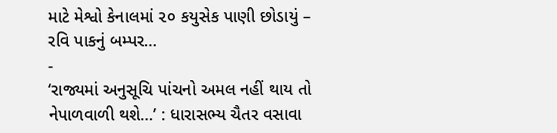માટે મેશ્વો કેનાલમાં ૨૦ કયુસેક પાણી છોડાયું – રવિ પાકનું બમ્પર…
-
‘રાજ્યમાં અનુસૂચિ પાંચનો અમલ નહીં થાય તો નેપાળવાળી થશે…’ : ધારાસભ્ય ચૈતર વસાવા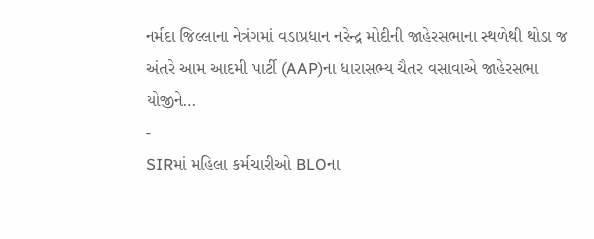નર્મદા જિલ્લાના નેત્રંગમાં વડાપ્રધાન નરેન્દ્ર મોદીની જાહેરસભાના સ્થળેથી થોડા જ અંતરે આમ આદમી પાર્ટી (AAP)ના ધારાસભ્ય ચૈતર વસાવાએ જાહેરસભા યોજીને…
-
SIRમાં મહિલા કર્મચારીઓ BLOના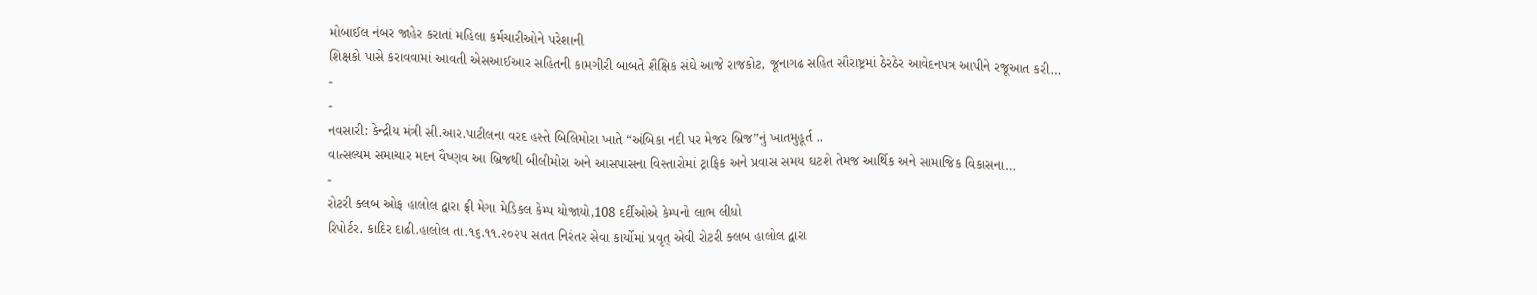મોબાઈલ નંબર જાહેર કરાતાં મહિલા કર્મચારીઓને પરેશાની
શિક્ષકો પાસે કરાવવામાં આવતી એસઆઈઆર સહિતની કામગીરી બાબતે શૈક્ષિક સંઘે આજે રાજકોટ, જૂનાગઢ સહિત સૌરાષ્ટ્રમાં ઠેરઠેર આવેદનપત્ર આપીને રજૂઆત કરી…
-
-
નવસારી: કેન્દ્રીય મંત્રી સી.આર.પાટીલના વરદ હસ્તે બિલિમોરા ખાતે “અંબિકા નદી પર મેજર બ્રિજ”નું ખાતમુહૂર્ત ..
વાત્સલ્યમ સમાચાર મદન વૈષ્ણવ આ બ્રિજથી બીલીમોરા અને આસપાસના વિસ્તારોમાં ટ્રાફિક અને પ્રવાસ સમય ઘટશે તેમજ આર્થિક અને સામાજિક વિકાસના…
-
રોટરી ક્લબ ઓફ હાલોલ દ્વારા ફ્રી મેગા મેડિકલ કેમ્પ યોજાયો,108 દર્દીઓએ કેમ્પનો લાભ લીધો
રિપોર્ટર. કાદિર દાઢી.હાલોલ તા.૧૬.૧૧.૨૦૨૫ સતત નિરંતર સેવા કાર્યોમાં પ્રવૃત્ એવી રોટરી ક્લબ હાલોલ દ્વારા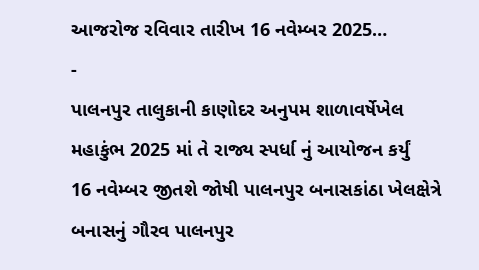આજરોજ રવિવાર તારીખ 16 નવેમ્બર 2025…
-
પાલનપુર તાલુકાની કાણોદર અનુપમ શાળાવર્ષેખેલ મહાકુંભ 2025 માં તે રાજ્ય સ્પર્ધા નું આયોજન કર્યું
16 નવેમ્બર જીતશે જોષી પાલનપુર બનાસકાંઠા ખેલક્ષેત્રે બનાસનું ગૌરવ પાલનપુર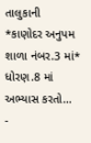તાલુકાની *કાણોદર અનુપમ શાળા નંબર.3 માં* ધોરણ.8 માં અભ્યાસ કરતો…
-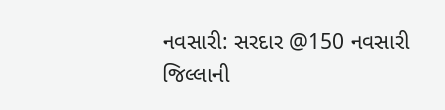નવસારી: સરદાર @150 નવસારી જિલ્લાની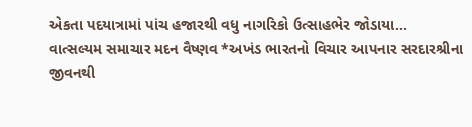એકતા પદયાત્રામાં પાંચ હજારથી વધુ નાગરિકો ઉત્સાહભેર જોડાયા…
વાત્સલ્યમ સમાચાર મદન વૈષ્ણવ *અખંડ ભારતનો વિચાર આપનાર સરદારશ્રીના જીવનથી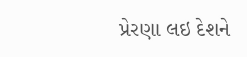પ્રેરણા લઇ દેશને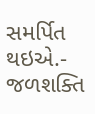સમર્પિત થઇએ.- જળશક્તિ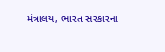મંત્રાલય, ભારત સરકારના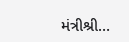મંત્રીશ્રી…